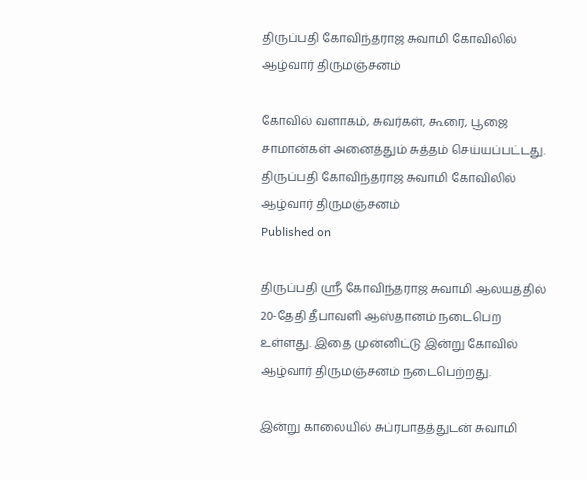திருப்பதி கோவிந்தராஜ சுவாமி கோவிலில் ஆழ்வார் திருமஞ்சனம்

கோவில் வளாகம், சுவர்கள், கூரை, பூஜை சாமான்கள் அனைத்தும் சுத்தம் செய்யப்பட்டது.
திருப்பதி கோவிந்தராஜ சுவாமி கோவிலில் ஆழ்வார் திருமஞ்சனம்
Published on

திருப்பதி ஸ்ரீ கோவிந்தராஜ சுவாமி ஆலயத்தில் 20-தேதி தீபாவளி ஆஸ்தானம் நடைபெற உள்ளது. இதை முன்னிட்டு இன்று கோவில் ஆழ்வார் திருமஞ்சனம் நடைபெற்றது.

இன்று காலையில் சுப்ரபாதத்துடன் சுவாமி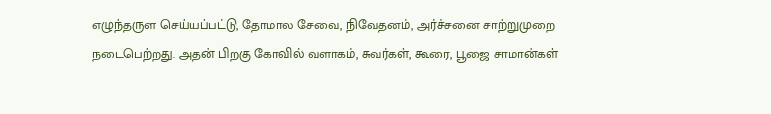எழுந்தருள செய்யப்பட்டு, தோமால சேவை, நிவேதனம், அர்ச்சனை சாற்றுமுறை நடைபெற்றது. அதன் பிறகு கோவில் வளாகம், சுவர்கள், கூரை, பூஜை சாமான்கள்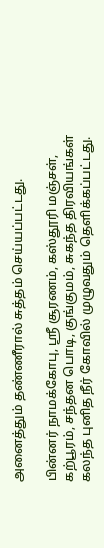அனைத்தும் தண்ணீரால் சுத்தம் செய்யப்பட்டது.

பின்னர் நாமக்கோபு, ஸ்ரீ சூரணம், கஸ்தூரி மஞ்சள், கற்பூரம், சந்தன பொடி, குங்குமம், சுகந்த திரவியங்கள் கலந்த புனித நீர் கோவில் முழுவதும் தெளிக்கப்பட்டது.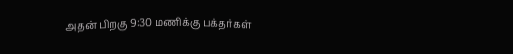அதன் பிறகு 9:30 மணிக்கு பக்தர்கள்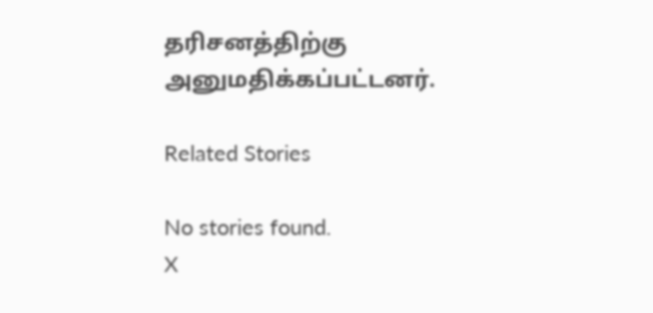தரிசனத்திற்கு அனுமதிக்கப்பட்டனர்.

Related Stories

No stories found.
X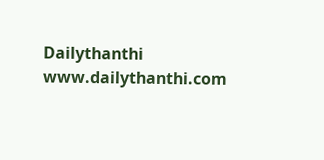Dailythanthi
www.dailythanthi.com